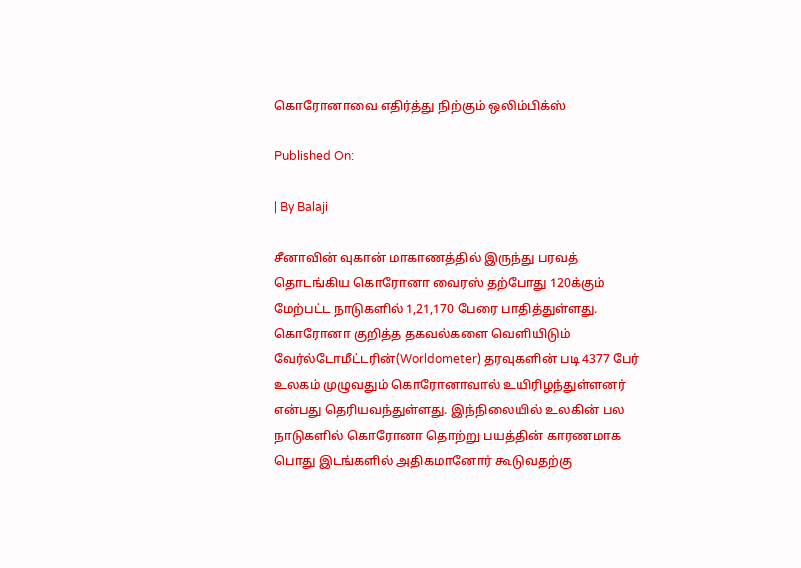கொரோனாவை எதிர்த்து நிற்கும் ஒலிம்பிக்ஸ்

Published On:

| By Balaji

சீனாவின் வுகான் மாகாணத்தில் இருந்து பரவத் தொடங்கிய கொரோனா வைரஸ் தற்போது 120க்கும் மேற்பட்ட நாடுகளில் 1,21,170 பேரை பாதித்துள்ளது. கொரோனா குறித்த தகவல்களை வெளியிடும் வேர்ல்டோமீட்டரின்(Worldometer) தரவுகளின் படி 4377 பேர் உலகம் முழுவதும் கொரோனாவால் உயிரிழந்துள்ளனர் என்பது தெரியவந்துள்ளது. இந்நிலையில் உலகின் பல நாடுகளில் கொரோனா தொற்று பயத்தின் காரணமாக பொது இடங்களில் அதிகமானோர் கூடுவதற்கு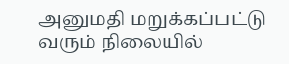அனுமதி மறுக்கப்பட்டு வரும் நிலையில்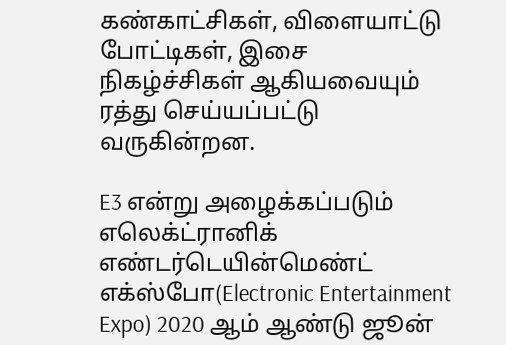கண்காட்சிகள், விளையாட்டு போட்டிகள், இசை நிகழ்ச்சிகள் ஆகியவையும் ரத்து செய்யப்பட்டு வருகின்றன.

E3 என்று அழைக்கப்படும் எலெக்ட்ரானிக் எண்டர்டெயின்மெண்ட் எக்ஸ்போ(Electronic Entertainment Expo) 2020 ஆம் ஆண்டு ஜூன்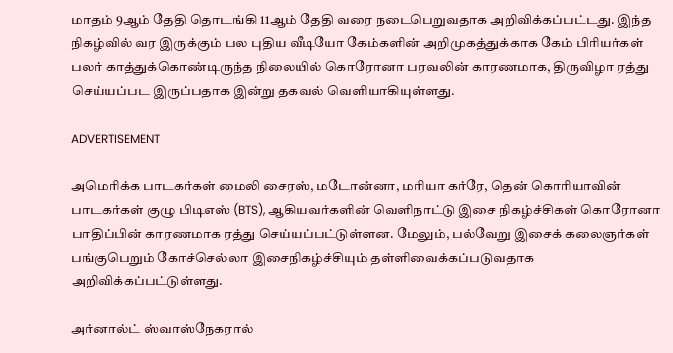மாதம் 9ஆம் தேதி தொடங்கி 11ஆம் தேதி வரை நடைபெறுவதாக அறிவிக்கப்பட்டது. இந்த நிகழ்வில் வர இருக்கும் பல புதிய வீடியோ கேம்களின் அறிமுகத்துக்காக கேம் பிரியர்கள் பலர் காத்துக்கொண்டிருந்த நிலையில் கொரோனா பரவலின் காரணமாக, திருவிழா ரத்து செய்யப்பட இருப்பதாக இன்று தகவல் வெளியாகியுள்ளது.

ADVERTISEMENT

அமெரிக்க பாடகர்கள் மைலி சைரஸ், மடோன்னா, மரியா கர்ரே, தென் கொரியாவின் பாடகர்கள் குழு பிடிஎஸ் (BTS), ஆகியவர்களின் வெளிநாட்டு இசை நிகழ்ச்சிகள் கொரோனா பாதிப்பின் காரணமாக ரத்து செய்யப்பட்டுள்ளன. மேலும், பல்வேறு இசைக் கலைஞர்கள் பங்குபெறும் கோச்செல்லா இசைநிகழ்ச்சியும் தள்ளிவைக்கப்படுவதாக அறிவிக்கப்பட்டுள்ளது.

அர்னால்ட் ஸ்வாஸ்நேகரால்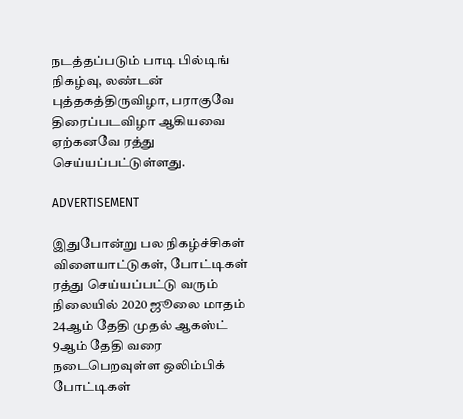நடத்தப்படும் பாடி பில்டிங் நிகழ்வு, லண்டன் புத்தகத்திருவிழா, பராகுவே திரைப்படவிழா ஆகியவை ஏற்கனவே ரத்து செய்யப்பட்டுள்ளது.

ADVERTISEMENT

இதுபோன்று பல நிகழ்ச்சிகள் விளையாட்டுகள், போட்டிகள் ரத்து செய்யப்பட்டு வரும் நிலையில் 2020 ஜூலை மாதம் 24ஆம் தேதி முதல் ஆகஸ்ட் 9ஆம் தேதி வரை நடைபெறவுள்ள ஒலிம்பிக் போட்டிகள்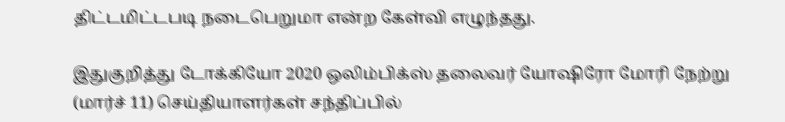திட்டமிட்டபடி நடைபெறுமா என்ற கேள்வி எழுந்தது.

இதுகுறித்து டோக்கியோ 2020 ஒலிம்பிக்ஸ் தலைவர் யோஷிரோ மோரி நேற்று (மார்ச் 11) செய்தியாளர்கள் சந்திப்பில்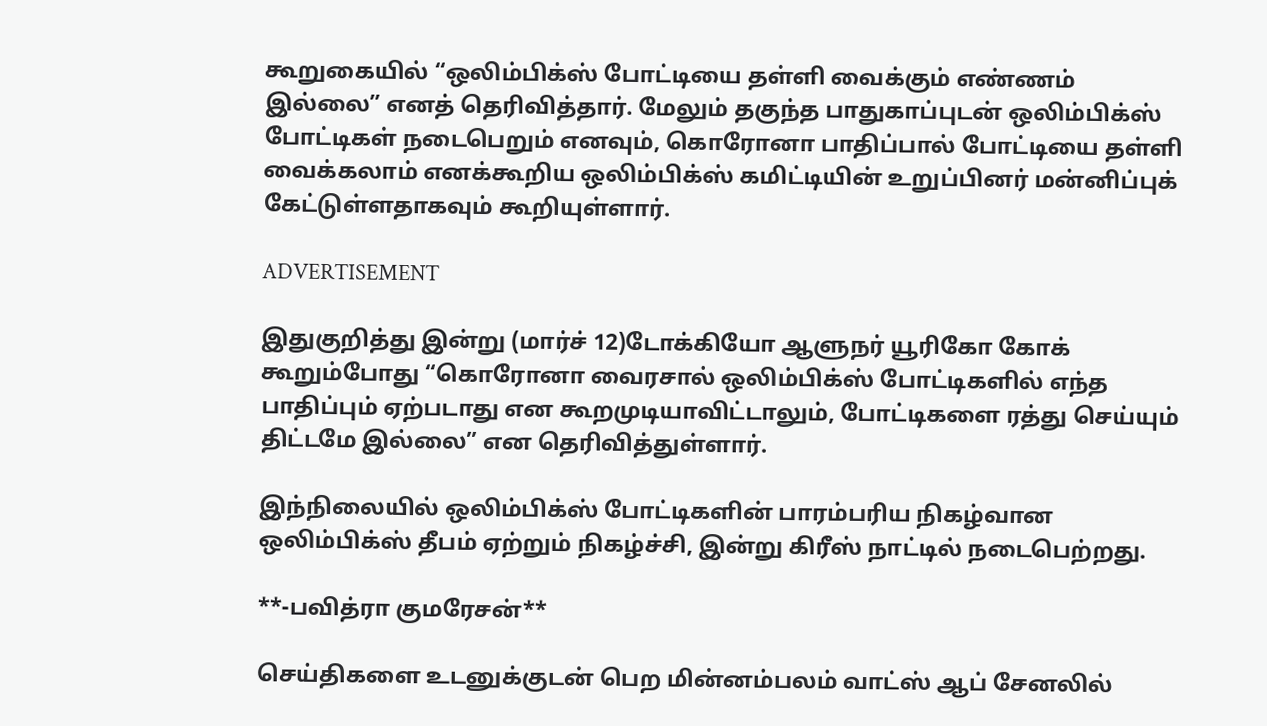கூறுகையில் “ஒலிம்பிக்ஸ் போட்டியை தள்ளி வைக்கும் எண்ணம் இல்லை” எனத் தெரிவித்தார். மேலும் தகுந்த பாதுகாப்புடன் ஒலிம்பிக்ஸ் போட்டிகள் நடைபெறும் எனவும், கொரோனா பாதிப்பால் போட்டியை தள்ளி வைக்கலாம் எனக்கூறிய ஒலிம்பிக்ஸ் கமிட்டியின் உறுப்பினர் மன்னிப்புக் கேட்டுள்ளதாகவும் கூறியுள்ளார்.

ADVERTISEMENT

இதுகுறித்து இன்று (மார்ச் 12)டோக்கியோ ஆளுநர் யூரிகோ கோக் கூறும்போது “கொரோனா வைரசால் ஒலிம்பிக்ஸ் போட்டிகளில் எந்த பாதிப்பும் ஏற்படாது என கூறமுடியாவிட்டாலும், போட்டிகளை ரத்து செய்யும் திட்டமே இல்லை” என தெரிவித்துள்ளார்.

இந்நிலையில் ஒலிம்பிக்ஸ் போட்டிகளின் பாரம்பரிய நிகழ்வான ஒலிம்பிக்ஸ் தீபம் ஏற்றும் நிகழ்ச்சி, இன்று கிரீஸ் நாட்டில் நடைபெற்றது.

**-பவித்ரா குமரேசன்**

செய்திகளை உடனுக்குடன் பெற மின்னம்பலம் வாட்ஸ் ஆப் சேனலில்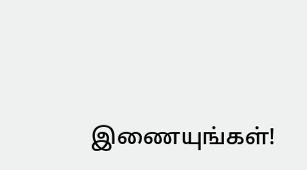இணையுங்கள்!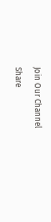Join Our Channel
Share